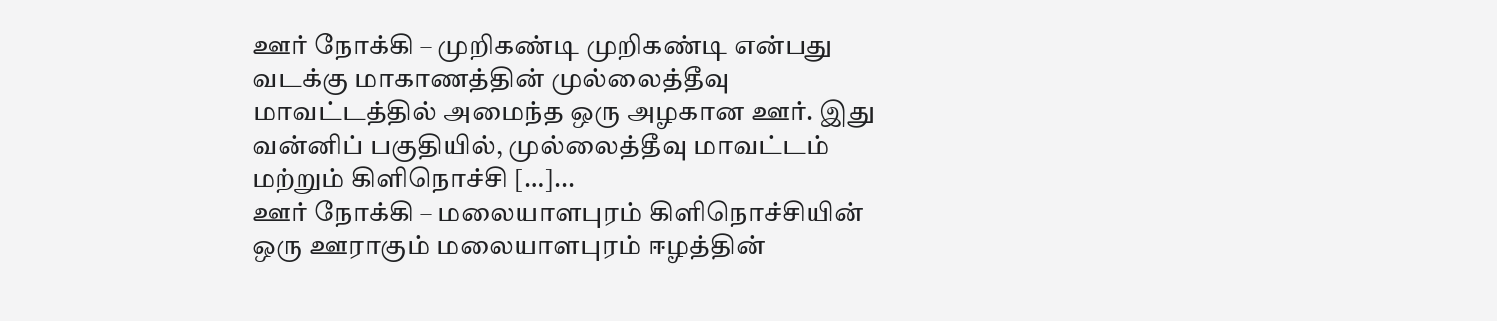ஊர் நோக்கி – முறிகண்டி முறிகண்டி என்பது வடக்கு மாகாணத்தின் முல்லைத்தீவு மாவட்டத்தில் அமைந்த ஒரு அழகான ஊர். இது வன்னிப் பகுதியில், முல்லைத்தீவு மாவட்டம் மற்றும் கிளிநொச்சி […]...
ஊர் நோக்கி – மலையாளபுரம் கிளிநொச்சியின் ஒரு ஊராகும் மலையாளபுரம் ஈழத்தின்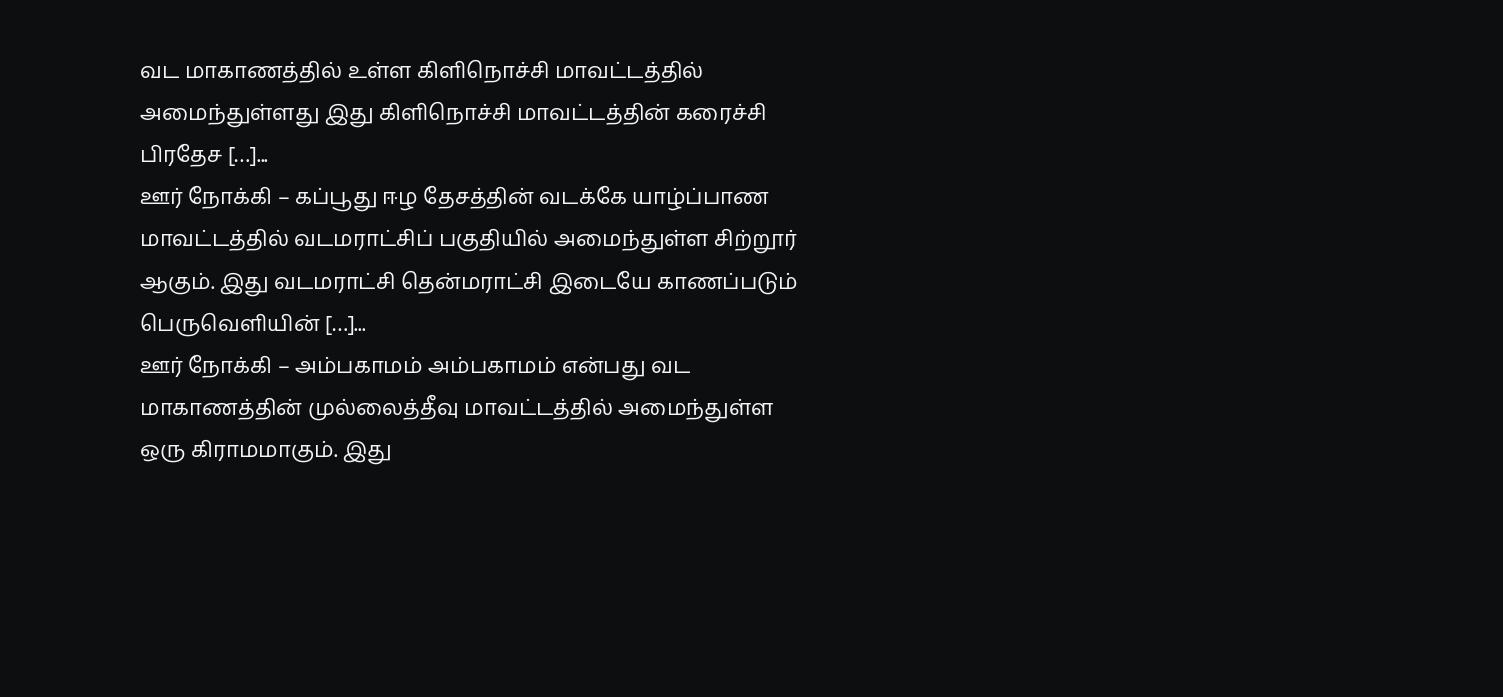வட மாகாணத்தில் உள்ள கிளிநொச்சி மாவட்டத்தில் அமைந்துள்ளது இது கிளிநொச்சி மாவட்டத்தின் கரைச்சி பிரதேச […]...
ஊர் நோக்கி – கப்பூது ஈழ தேசத்தின் வடக்கே யாழ்ப்பாண மாவட்டத்தில் வடமராட்சிப் பகுதியில் அமைந்துள்ள சிற்றூர் ஆகும். இது வடமராட்சி தென்மராட்சி இடையே காணப்படும் பெருவெளியின் […]...
ஊர் நோக்கி – அம்பகாமம் அம்பகாமம் என்பது வட மாகாணத்தின் முல்லைத்தீவு மாவட்டத்தில் அமைந்துள்ள ஒரு கிராமமாகும். இது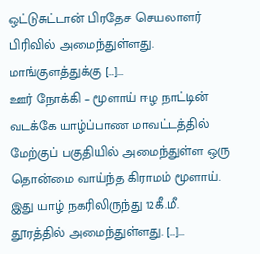ஒட்டுசுட்டான் பிரதேச செயலாளர் பிரிவில் அமைந்துள்ளது. மாங்குளத்துக்கு […]...
ஊர் நோக்கி – மூளாய் ஈழ நாட்டின் வடக்கே யாழ்ப்பாண மாவட்டத்தில் மேற்குப் பகுதியில் அமைந்துள்ள ஒரு தொன்மை வாய்ந்த கிராமம் மூளாய். இது யாழ் நகரிலிருந்து 12கீ.மீ. தூரத்தில் அமைந்துள்ளது. […]...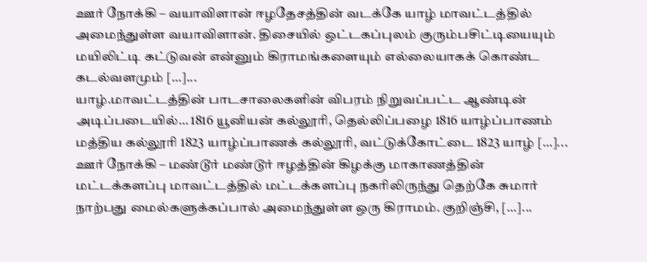ஊர் நோக்கி – வயாவிளான் ஈழதேசத்தின் வடக்கே யாழ் மாவட்டத்தில் அமைந்துள்ள வயாவிளான். திசையில் ஒட்டகப்புலம் குரும்பசிட்டியையும் மயிலிட்டி கட்டுவன் என்னும் கிராமங்களையும் எல்லையாகக் கொண்ட கடல்வளமும் […]...
யாழ்.மாவட்டத்தின் பாடசாலைகளின் விபரம் நிறுவப்பட்ட ஆண்டின் அடிப்படையில்… 1816 யூனியன் கல்லூரி, தெல்லிப்பழை 1816 யாழ்ப்பாணம் மத்திய கல்லூரி 1823 யாழ்ப்பாணக் கல்லூரி, வட்டுக்கோட்டை 1823 யாழ் […]...
ஊர் நோக்கி – மண்டூர் மண்டூர் ஈழத்தின் கிழக்கு மாகாணத்தின் மட்டக்களப்பு மாவட்டத்தில் மட்டக்களப்பு நகரிலிருந்து தெற்கே சுமார் நாற்பது மைல்களுக்கப்பால் அமைந்துள்ள ஒரு கிராமம். குறிஞ்சி, […]...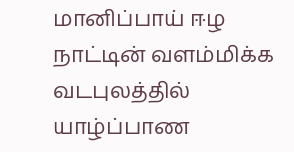மானிப்பாய் ஈழ நாட்டின் வளம்மிக்க வடபுலத்தில் யாழ்ப்பாண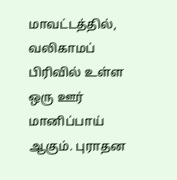மாவட்டத்தில், வலிகாமப் பிரிவில் உள்ள ஒரு ஊர் மானிப்பாய் ஆகும். புராதன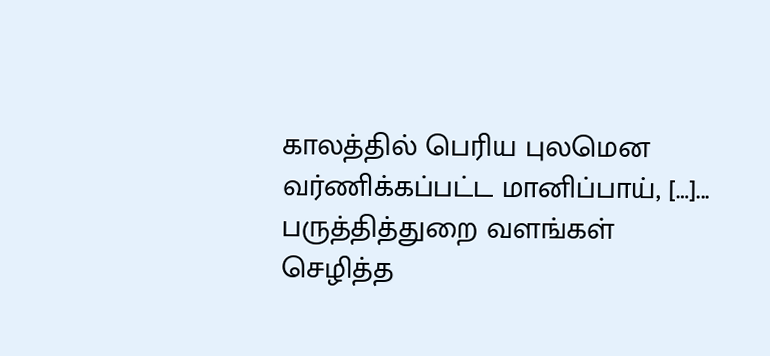காலத்தில் பெரிய புலமென வர்ணிக்கப்பட்ட மானிப்பாய், […]...
பருத்தித்துறை வளங்கள் செழித்த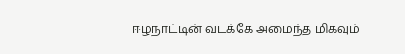ஈழநாட்டின் வடக்கே அமைந்த மிகவும்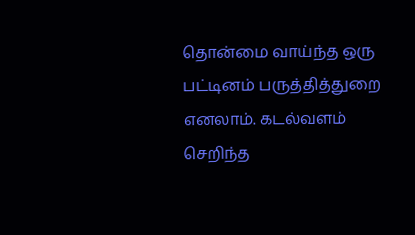தொன்மை வாய்ந்த ஒரு பட்டினம் பருத்தித்துறை எனலாம். கடல்வளம் செறிந்த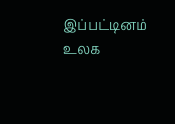இப்பட்டினம் உலக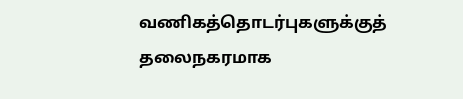வணிகத்தொடர்புகளுக்குத் தலைநகரமாக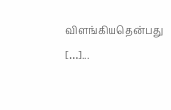விளங்கியதென்பது […]...